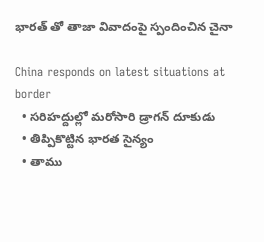భారత్ తో తాజా వివాదంపై స్పందించిన చైనా

China responds on latest situations at border
  • సరిహద్దుల్లో మరోసారి డ్రాగన్ దూకుడు
  • తిప్పికొట్టిన భారత సైన్యం
  • తాము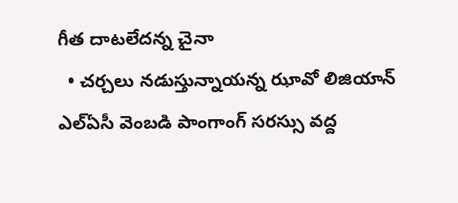గీత దాటలేదన్న చైనా
  • చర్చలు నడుస్తున్నాయన్న ఝావో లిజియాన్
ఎల్ఏసీ వెంబడి పాంగాంగ్ సరస్సు వద్ద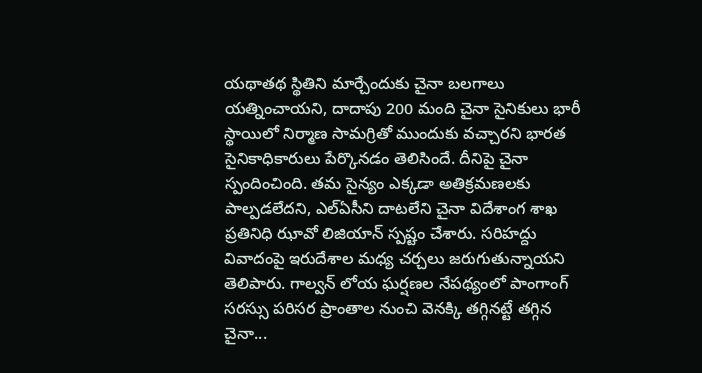యథాతథ స్థితిని మార్చేందుకు చైనా బలగాలు యత్నించాయని, దాదాపు 200 మంది చైనా సైనికులు భారీ స్థాయిలో నిర్మాణ సామగ్రితో ముందుకు వచ్చారని భారత సైనికాధికారులు పేర్కొనడం తెలిసిందే. దీనిపై చైనా స్పందించింది. తమ సైన్యం ఎక్కడా అతిక్రమణలకు పాల్పడలేదని, ఎల్ఏసీని దాటలేని చైనా విదేశాంగ శాఖ ప్రతినిధి ఝావో లిజియాన్ స్పష్టం చేశారు. సరిహద్దు వివాదంపై ఇరుదేశాల మధ్య చర్చలు జరుగుతున్నాయని తెలిపారు. గాల్వన్ లోయ ఘర్షణల నేపథ్యంలో పాంగాంగ్ సరస్సు పరిసర ప్రాంతాల నుంచి వెనక్కి తగ్గినట్టే తగ్గిన చైనా...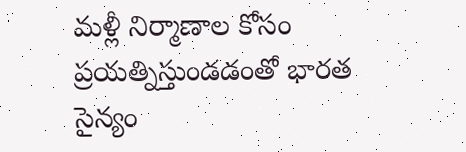మళ్లీ నిర్మాణాల కోసం ప్రయత్నిస్తుండడంతో భారత సైన్యం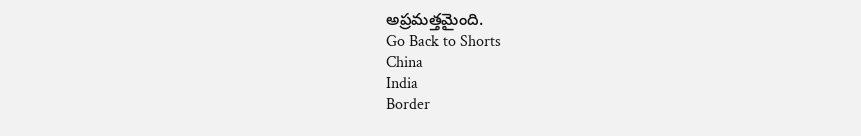అప్రమత్తమైంది.
Go Back to Shorts
China
India
Border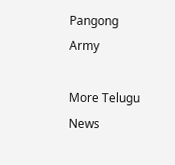Pangong
Army

More Telugu News